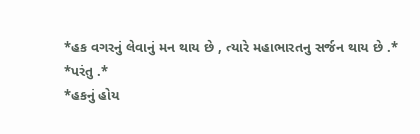*હક વગરનું લેવાનું મન થાય છે , ત્યારે મહાભારતનુ સર્જન થાય છે .*
*પરંતુ .*
*હકનું હોય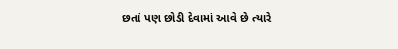છતાં પણ છોડી દેવામાં આવે છે ત્યારે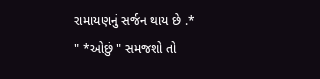રામાયણનું સર્જન થાય છે .*
" *ઓછું " સમજશો તો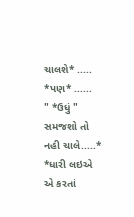ચાલશે* ..... *પણ* ......
" *ઉધું " સમજશો તો નહી ચાલે.....*
*ધારી લઇએ એ કરતાં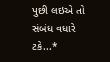પુછી લઇએ તો સંબંધ વધારે ટકે...*